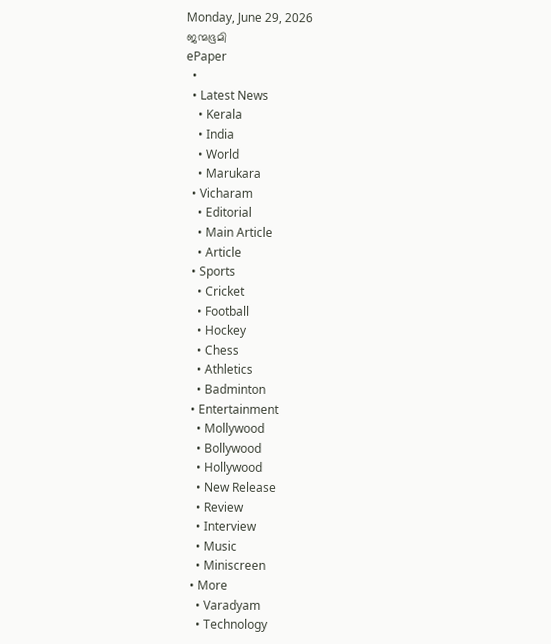Monday, June 29, 2026
ജന്മഭൂമി
ePaper
  •
  • Latest News
    • Kerala
    • India
    • World
    • Marukara
  • Vicharam
    • Editorial
    • Main Article
    • Article
  • Sports
    • Cricket
    • Football
    • Hockey
    • Chess
    • Athletics
    • Badminton
  • Entertainment
    • Mollywood
    • Bollywood
    • Hollywood
    • New Release
    • Review
    • Interview
    • Music
    • Miniscreen
  • More
    • Varadyam
    • Technology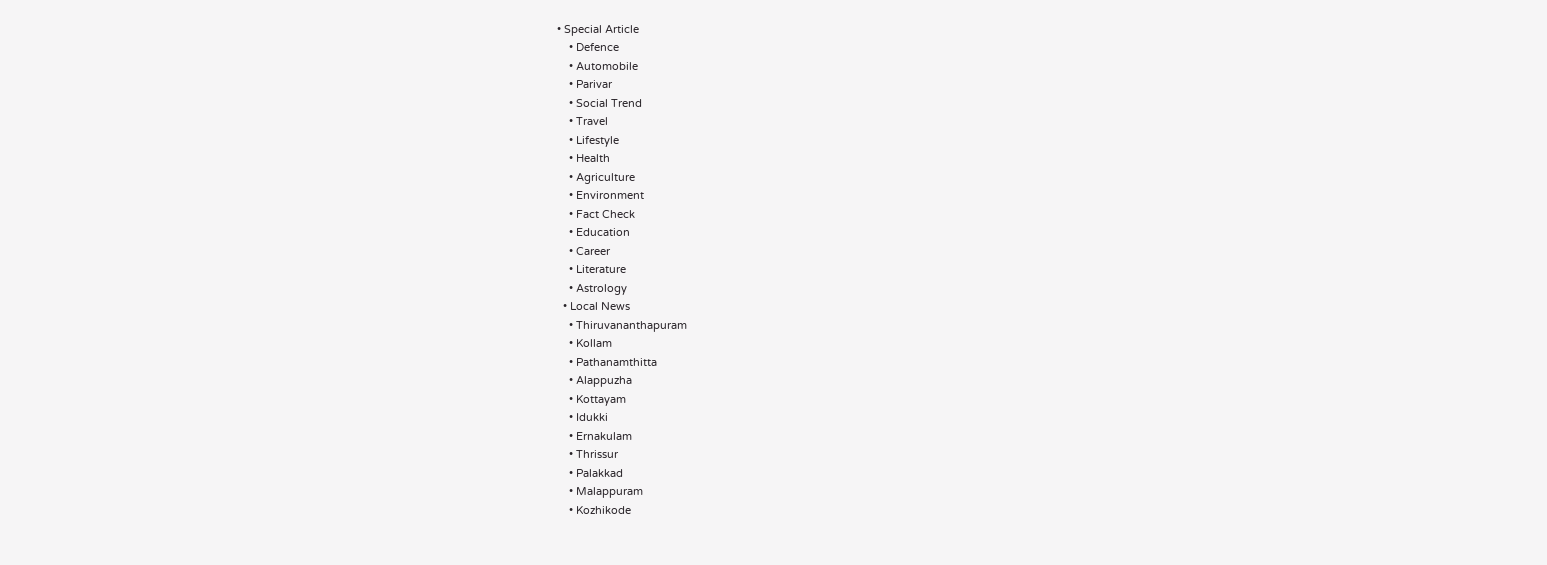• Special Article
    • Defence
    • Automobile
    • Parivar
    • Social Trend
    • Travel
    • Lifestyle
    • Health
    • Agriculture
    • Environment
    • Fact Check
    • Education
    • Career
    • Literature
    • Astrology
  • Local News
    • Thiruvananthapuram
    • Kollam
    • Pathanamthitta
    • Alappuzha
    • Kottayam
    • Idukki
    • Ernakulam
    • Thrissur
    • Palakkad
    • Malappuram
    • Kozhikode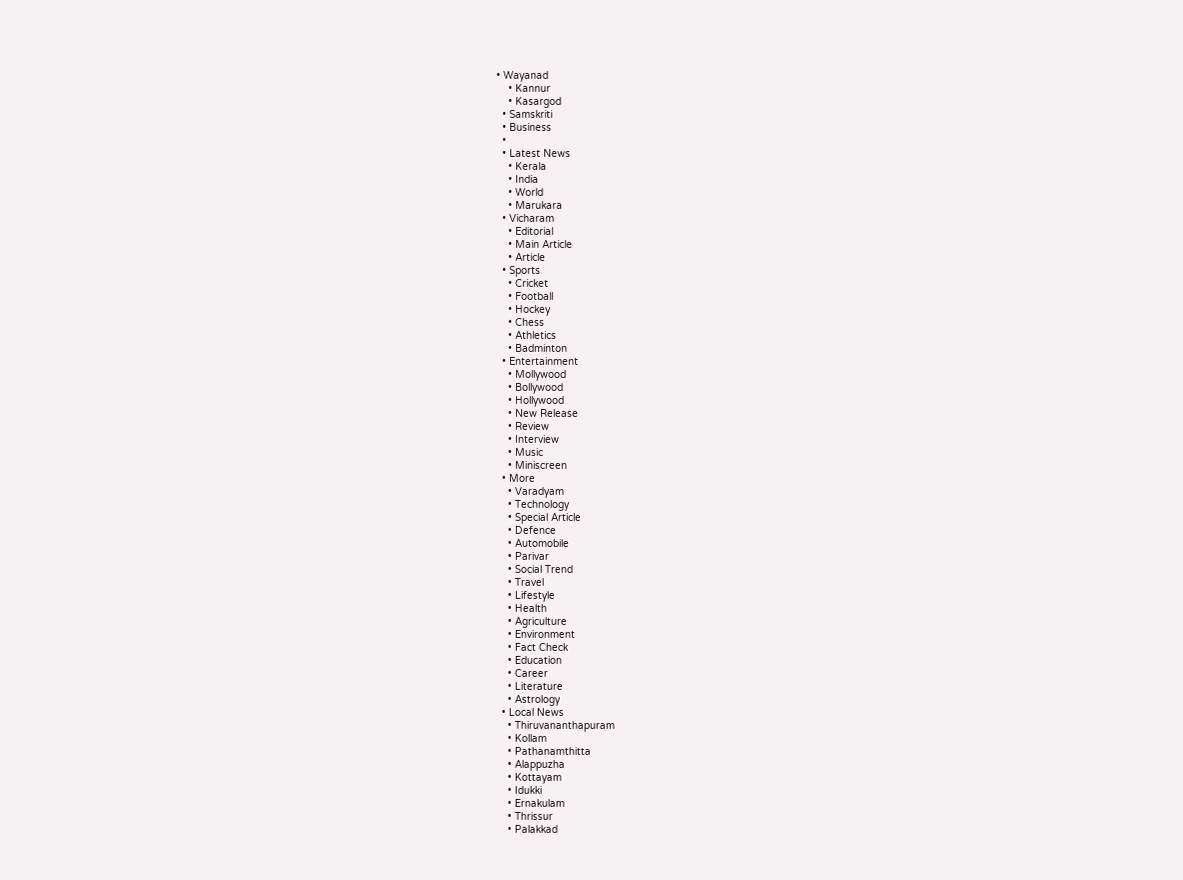• Wayanad
    • Kannur
    • Kasargod
  • Samskriti
  • Business
  •
  • Latest News
    • Kerala
    • India
    • World
    • Marukara
  • Vicharam
    • Editorial
    • Main Article
    • Article
  • Sports
    • Cricket
    • Football
    • Hockey
    • Chess
    • Athletics
    • Badminton
  • Entertainment
    • Mollywood
    • Bollywood
    • Hollywood
    • New Release
    • Review
    • Interview
    • Music
    • Miniscreen
  • More
    • Varadyam
    • Technology
    • Special Article
    • Defence
    • Automobile
    • Parivar
    • Social Trend
    • Travel
    • Lifestyle
    • Health
    • Agriculture
    • Environment
    • Fact Check
    • Education
    • Career
    • Literature
    • Astrology
  • Local News
    • Thiruvananthapuram
    • Kollam
    • Pathanamthitta
    • Alappuzha
    • Kottayam
    • Idukki
    • Ernakulam
    • Thrissur
    • Palakkad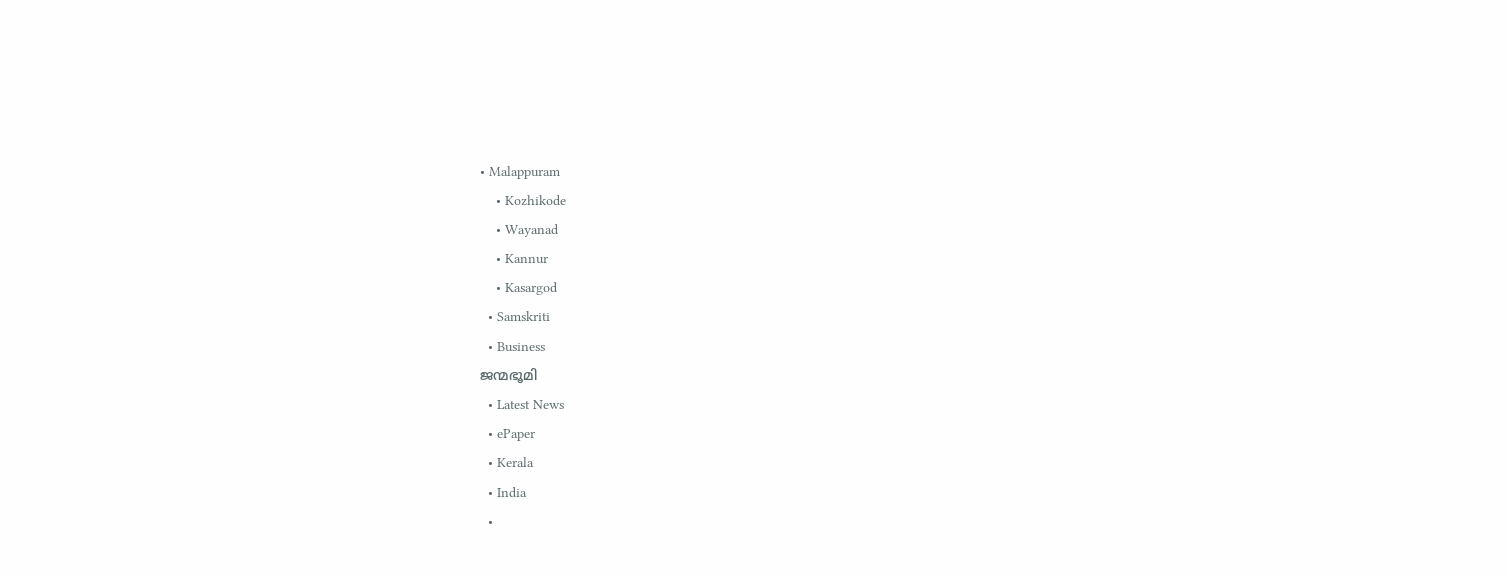• Malappuram
    • Kozhikode
    • Wayanad
    • Kannur
    • Kasargod
  • Samskriti
  • Business
ജന്മഭൂമി
  • Latest News
  • ePaper
  • Kerala
  • India
  •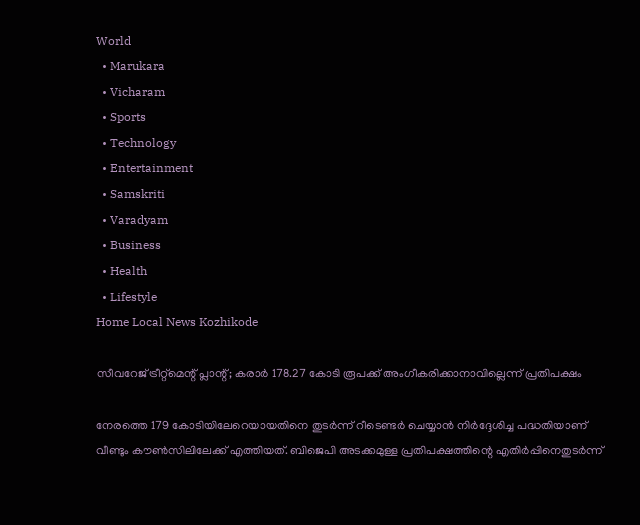World
  • Marukara
  • Vicharam
  • Sports
  • Technology
  • Entertainment
  • Samskriti
  • Varadyam
  • Business
  • Health
  • Lifestyle
Home Local News Kozhikode

സീവറേജ് ട്രീറ്റ്‌മെന്റ് പ്ലാന്റ്; കരാര്‍ 178.27 കോടി രൂപക്ക് അംഗീകരിക്കാനാവില്ലെന്ന് പ്രതിപക്ഷം

നേരത്തെ 179 കോടിയിലേറെയായതിനെ തുടര്‍ന്ന് റീടെണ്ടര്‍ ചെയ്യാന്‍ നിര്‍ദ്ദേശിച്ച പദ്ധതിയാണ് വീണ്ടും കൗണ്‍സിലിലേക്ക് എത്തിയത്. ബിജെപി അടക്കമുള്ള പ്രതിപക്ഷത്തിന്റെ എതിര്‍പ്പിനെതുടര്‍ന്ന്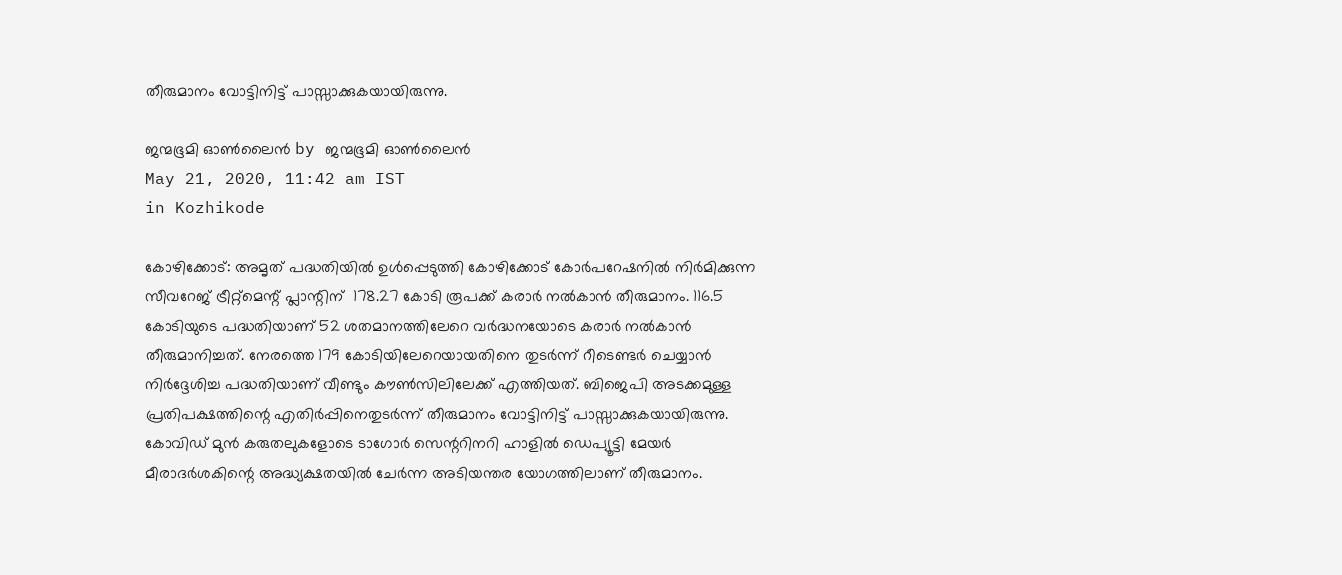തീരുമാനം വോട്ടിനിട്ട് പാസ്സാക്കുകയായിരുന്നു.

ജന്മഭൂമി ഓണ്‍ലൈന്‍ by ജന്മഭൂമി ഓണ്‍ലൈന്‍
May 21, 2020, 11:42 am IST
in Kozhikode

കോഴിക്കോട്: അമൃത് പദ്ധതിയില്‍ ഉള്‍പ്പെടുത്തി കോഴിക്കോട് കോര്‍പറേഷനില്‍ നിര്‍മിക്കുന്ന സീവറേജ് ട്രീറ്റ്‌മെന്റ് പ്ലാന്റിന്  178.27 കോടി രൂപക്ക് കരാര്‍ നല്‍കാന്‍ തീരുമാനം. 116.5 കോടിയുടെ പദ്ധതിയാണ് 52 ശതമാനത്തിലേറെ വര്‍ദ്ധനയോടെ കരാര്‍ നല്‍കാന്‍ തീരുമാനിച്ചത്. നേരത്തെ 179 കോടിയിലേറെയായതിനെ തുടര്‍ന്ന് റീടെണ്ടര്‍ ചെയ്യാന്‍ നിര്‍ദ്ദേശിച്ച പദ്ധതിയാണ് വീണ്ടും കൗണ്‍സിലിലേക്ക് എത്തിയത്. ബിജെപി അടക്കമുള്ള പ്രതിപക്ഷത്തിന്റെ എതിര്‍പ്പിനെതുടര്‍ന്ന് തീരുമാനം വോട്ടിനിട്ട് പാസ്സാക്കുകയായിരുന്നു. കോവിഡ് മുന്‍ കരുതലുകളോടെ ടാഗോര്‍ സെന്ററിനറി ഹാളില്‍ ഡെപ്യൂട്ടി മേയര്‍ മീരാദര്‍ശകിന്റെ അദ്ധ്യക്ഷതയില്‍ ചേര്‍ന്ന അടിയന്തര യോഗത്തിലാണ് തീരുമാനം.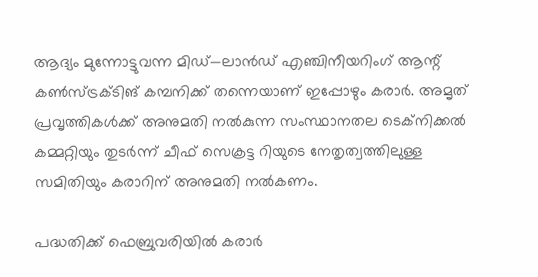ആദ്യം മുന്നോട്ടുവന്ന മിഡ്—ലാന്‍ഡ് എഞ്ചിനീയറിംഗ് ആന്റ് കണ്‍സ്ട്രക്ടിങ് കമ്പനിക്ക് തന്നെയാണ് ഇപ്പോഴും കരാര്‍. അമൃത് പ്രവൃത്തികള്‍ക്ക് അനുമതി നല്‍കുന്ന സംസ്ഥാനതല ടെക്‌നിക്കല്‍ കമ്മറ്റിയും തുടര്‍ന്ന് ചീഫ് സെക്രട്ട റിയുടെ നേതൃത്വത്തിലുള്ള സമിതിയും കരാറിന് അനുമതി നല്‍കണം.

പദ്ധതിക്ക് ഫെബ്രുവരിയില്‍ കരാര്‍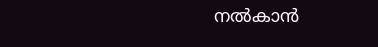നല്‍കാന്‍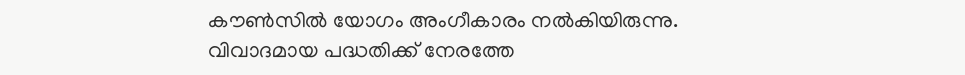കൗണ്‍സില്‍ യോഗം അംഗീകാരം നല്‍കിയിരുന്നു. വിവാദമായ പദ്ധതിക്ക് നേരത്തേ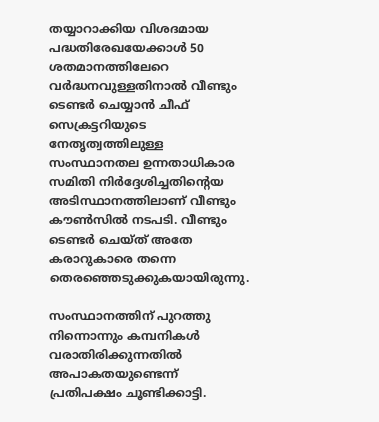തയ്യാറാക്കിയ വിശദമായ പദ്ധതിരേഖയേക്കാള്‍ 50 ശതമാനത്തിലേറെ വര്‍ദ്ധനവുള്ളതിനാല്‍ വീണ്ടും ടെണ്ടര്‍ ചെയ്യാന്‍ ചീഫ് സെക്രട്ടറിയുടെ നേതൃത്വത്തിലുള്ള സംസ്ഥാനതല ഉന്നതാധികാര സമിതി നിര്‍ദ്ദേശിച്ചതിന്റെയ അടിസ്ഥാനത്തിലാണ് വീണ്ടും കൗണ്‍സില്‍ നടപടി. വീണ്ടും ടെണ്ടര്‍ ചെയ്ത് അതേ കരാറുകാരെ തന്നെ തെരഞ്ഞെടുക്കുകയായിരുന്നു.

സംസ്ഥാനത്തിന് പുറത്തു നിന്നൊന്നും കമ്പനികള്‍ വരാതിരിക്കുന്നതില്‍ അപാകതയുണ്ടെന്ന് പ്രതിപക്ഷം ചൂണ്ടിക്കാട്ടി.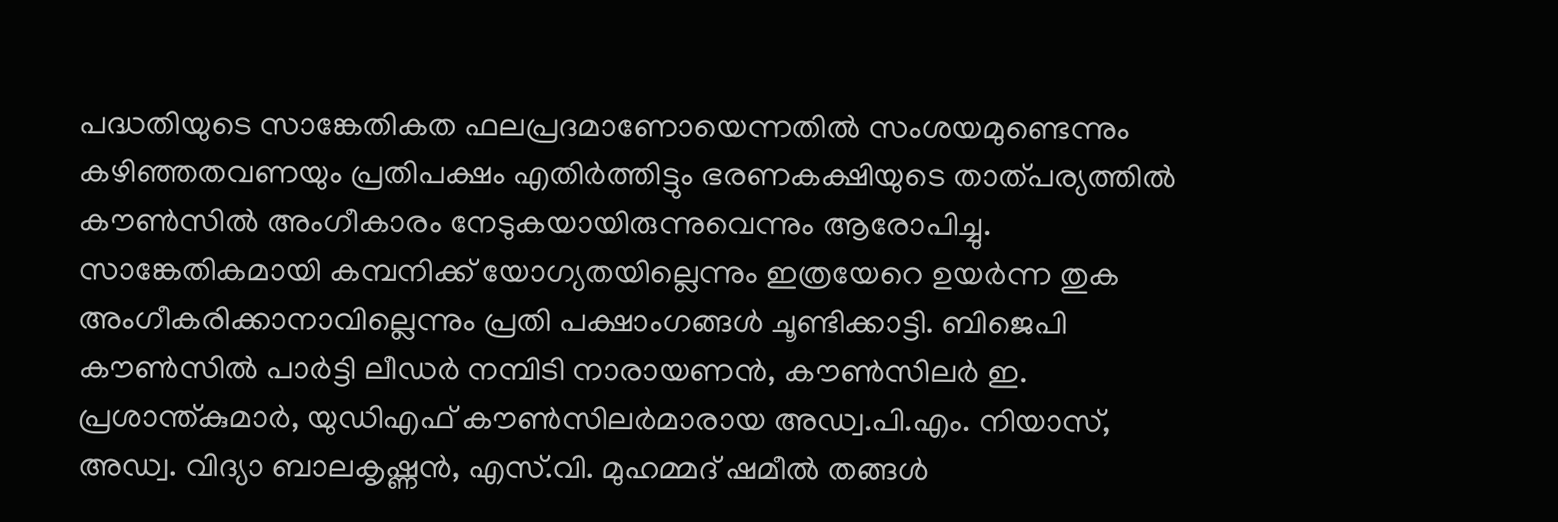പദ്ധതിയുടെ സാങ്കേതികത ഫലപ്രദമാണോയെന്നതില്‍ സംശയമുണ്ടെന്നും കഴിഞ്ഞതവണയും പ്രതിപക്ഷം എതിര്‍ത്തിട്ടും ഭരണകക്ഷിയുടെ താത്പര്യത്തില്‍ കൗണ്‍സില്‍ അംഗീകാരം നേടുകയായിരുന്നുവെന്നും ആരോപിച്ചു. സാങ്കേതികമായി കമ്പനിക്ക് യോഗ്യതയില്ലെന്നും ഇത്രയേറെ ഉയര്‍ന്ന തുക അംഗീകരിക്കാനാവില്ലെന്നും പ്രതി പക്ഷാംഗങ്ങള്‍ ചൂണ്ടിക്കാട്ടി. ബിജെപി കൗണ്‍സില്‍ പാര്‍ട്ടി ലീഡര്‍ നമ്പിടി നാരായണന്‍, കൗണ്‍സിലര്‍ ഇ. പ്രശാന്ത്കുമാര്‍, യുഡിഎഫ് കൗണ്‍സിലര്‍മാരായ അഡ്വ.പി.എം. നിയാസ്, അഡ്വ. വിദ്യാ ബാലകൃഷ്ണന്‍, എസ്.വി. മുഹമ്മദ് ഷമീല്‍ തങ്ങള്‍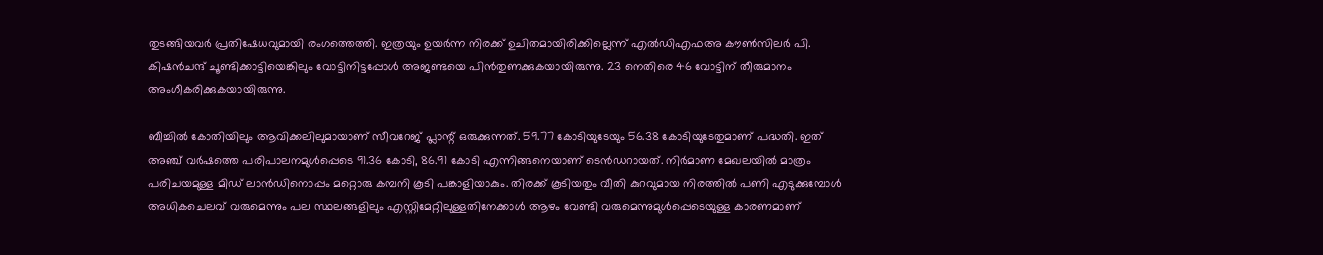തുടങ്ങിയവര്‍ പ്രതിഷേധവുമായി രംഗത്തെത്തി. ഇത്രയും ഉയര്‍ന്ന നിരക്ക് ഉചിതമായിരിക്കില്ലെന്ന് എല്‍ഡിഎഫഅ കൗണ്‍സിലര്‍ പി. കിഷന്‍ചന്ദ് ചൂണ്ടിക്കാട്ടിയെങ്കിലും വോട്ടിനിട്ടപ്പോള്‍ അജണ്ടയെ പിന്‍തുണക്കുകയായിരുന്നു. 23 നെതിരെ 46 വോട്ടിന് തീരുമാനം അംഗീകരിക്കുകയായിരുന്നു.

ബീച്ചില്‍ കോതിയിലും ആവിക്കലിലുമായാണ് സീവറേജ് പ്ലാന്റ് ഒരുക്കുന്നത്. 59.77 കോടിയുടേയും 56.38 കോടിയുടേതുമാണ് പദ്ധതി. ഇത് അഞ്ച് വര്‍ഷത്തെ പരിപാലനമുള്‍പ്പെടെ 91.36 കോടി, 86.91 കോടി എന്നിങ്ങനെയാണ് ടെന്‍ഡറായത്. നിര്‍മാണ മേഖലയില്‍ മാത്രം പരിചയമുള്ള മിഡ് ലാന്‍ഡിനൊപ്പം മറ്റൊരു കമ്പനി കൂടി പങ്കാളിയാകും. തിരക്ക് കൂടിയതും വീതി കുറവുമായ നിരത്തില്‍ പണി എടുക്കുമ്പോള്‍ അധികചെലവ് വരുമെന്നും പല സ്ഥലങ്ങളിലും എസ്റ്റിമേറ്റിലുള്ളതിനേക്കാള്‍ ആഴം വേണ്ടി വരുമെന്നുമുള്‍പ്പെടെയുള്ള കാരണമാണ്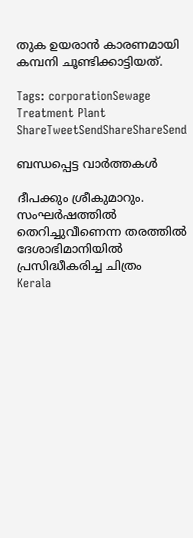തുക ഉയരാന്‍ കാരണമായി കമ്പനി ചൂണ്ടിക്കാട്ടിയത്.

Tags: corporationSewage Treatment Plant
ShareTweetSendShareShareSend

ബന്ധപ്പെട്ട വാര്‍ത്തകള്‍

ദീപക്കും ശ്രീകുമാറും. സംഘര്‍ഷത്തില്‍ തെറിച്ചുവീണെന്ന തരത്തില്‍ ദേശാഭിമാനിയില്‍ പ്രസിദ്ധീകരിച്ച ചിത്രം
Kerala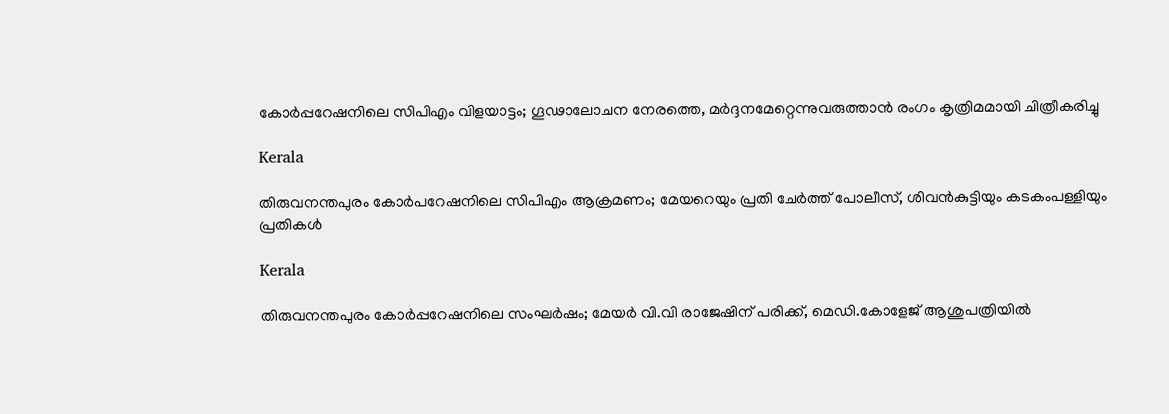കോര്‍പ്പറേഷനിലെ സിപിഎം വിളയാട്ടം; ഗൂഢാലോചന നേരത്തെ, മര്‍ദ്ദനമേറ്റെന്നുവരുത്താന്‍ രംഗം കൃത്രിമമായി ചിത്രീകരിച്ചു

Kerala

തിരുവനന്തപുരം കോര്‍പറേഷനിലെ സിപിഎം ആക്രമണം; മേയറെയും പ്രതി ചേർത്ത് പോലീസ്, ശിവന്‍കുട്ടിയും കടകംപള്ളിയും പ്രതികള്‍

Kerala

തിരുവനന്തപുരം കോർപ്പറേഷനിലെ സംഘർഷം; മേയർ വി.വി രാജേഷിന് പരിക്ക്, മെഡി.കോളേജ് ആശുപത്രിയിൽ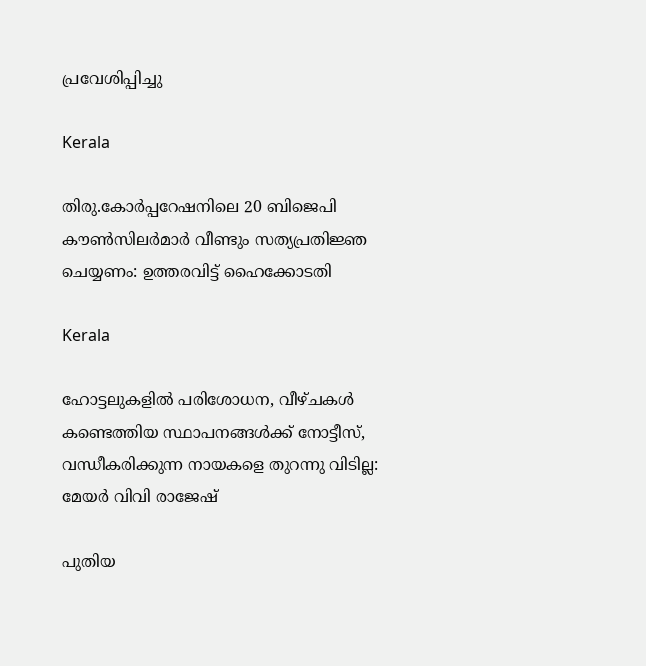പ്രവേശിപ്പിച്ചു

Kerala

തിരു.കോർപ്പറേഷനിലെ 20 ബിജെപി കൗൺസിലർമാർ വീണ്ടും സത്യപ്രതിജ്ഞ ചെയ്യണം: ഉത്തരവിട്ട് ഹൈക്കോടതി

Kerala

ഹോട്ടലുകളില്‍ പരിശോധന, വീഴ്ചകള്‍ കണ്ടെത്തിയ സ്ഥാപനങ്ങള്‍ക്ക് നോട്ടീസ്, വന്ധീകരിക്കുന്ന നായകളെ തുറന്നു വിടില്ല: മേയര്‍ വിവി രാജേഷ്

പുതിയ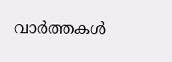വാര്‍ത്തകള്‍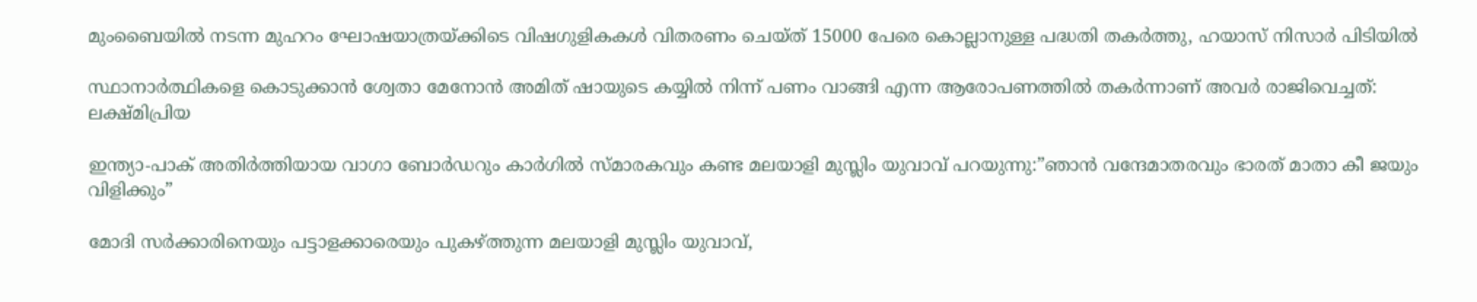മുംബൈയിൽ നടന്ന മുഹറം ഘോഷയാത്രയ്‌ക്കിടെ വിഷഗുളികകള്‍ വിതരണം ചെയ്ത് 15000 പേരെ കൊല്ലാനുള്ള പദ്ധതി തകര്‍ത്തു, ഹയാസ് നിസാര്‍ പിടിയില്‍

സ്ഥാനാർത്ഥികളെ കൊടുക്കാൻ ശ്വേതാ മേനോൻ അമിത് ഷായുടെ കയ്യിൽ നിന്ന് പണം വാങ്ങി എന്ന ആരോപണത്തില്‍ തകര്‍ന്നാണ് അവര്‍ രാജിവെച്ചത്: ലക്ഷ്മിപ്രിയ

ഇന്ത്യാ-പാക് അതിര്‍ത്തിയായ വാഗാ ബോര്‍ഡറും കാര്‍ഗില്‍ സ്മാരകവും കണ്ട മലയാളി മുസ്ലിം യുവാവ് പറയുന്നു:”ഞാന്‍ വന്ദേമാതരവും ഭാരത് മാതാ കീ ജയും വിളിക്കും”

മോദി സര്‍ക്കാരിനെയും പട്ടാളക്കാരെയും പുകഴ്ത്തുന്ന മലയാളി മുസ്ലിം യുവാവ്,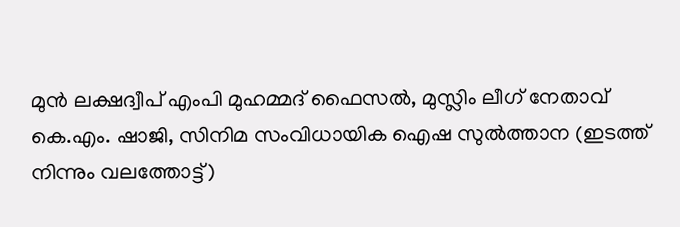മുന്‍ ലക്ഷദ്വീപ് എംപി മുഹമ്മദ് ഫൈസല്‍, മുസ്ലിം ലീഗ് നേതാവ് കെ.എം. ഷാജി, സിനിമ സംവിധായിക ഐഷ സുല്‍ത്താന (ഇടത്ത് നിന്നും വലത്തോട്ട്)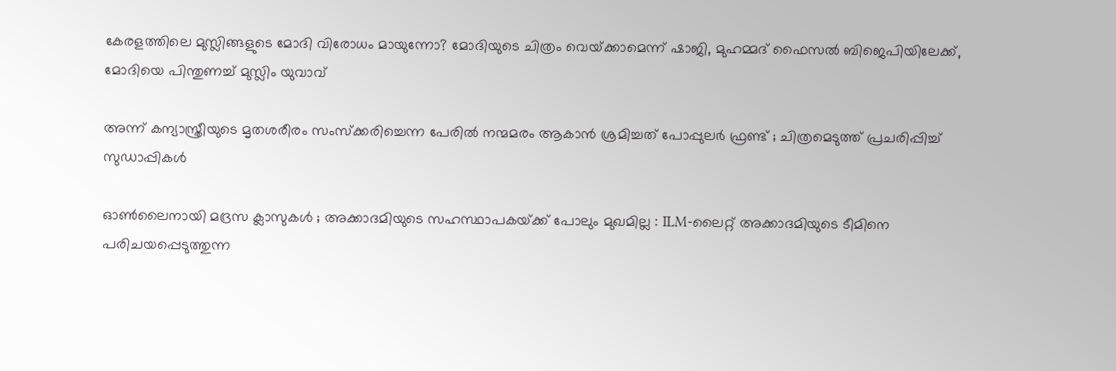കേരളത്തിലെ മുസ്ലിങ്ങളുടെ മോദി വിരോധം മായുന്നോ? മോദിയുടെ ചിത്രം വെയ്‌ക്കാമെന്ന് ഷാജി, മുഹമ്മദ് ഫൈസല്‍ ബിജെപിയിലേക്ക്, മോദിയെ പിന്തുണച്ച് മുസ്ലിം യുവാവ്

അന്ന് കന്യാസ്ത്രീയുടെ മൃതശരീരം സംസ്ക്കരിച്ചെന്ന പേരിൽ നന്മമരം ആകാൻ ശ്രമിച്ചത് പോപ്പുലർ ഫ്രണ്ട് ; ചിത്രമെടുത്ത് പ്രചരിപ്പിച്ച് സുഡാപ്പികൾ

ഓൺലൈനായി മദ്രസ ക്ലാസുകൾ ; അക്കാദമിയുടെ സഹസ്ഥാപകയ്‌ക്ക് പോലും മുഖമില്ല : ILM-ലൈറ്റ് അക്കാദമിയുടെ ടീമിനെ പരിചയപ്പെടുത്തുന്ന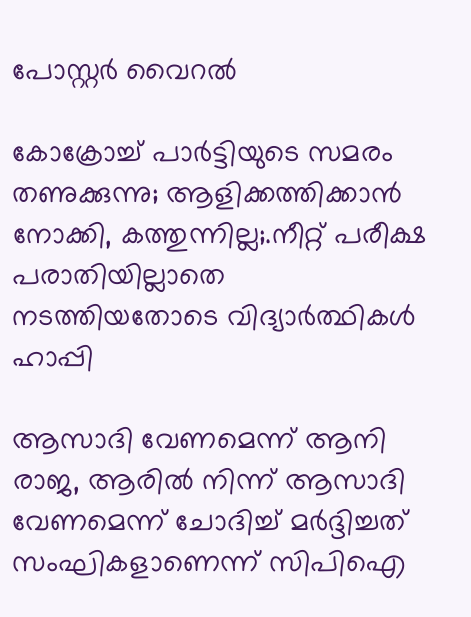പോസ്റ്റർ വൈറൽ

കോക്രോച്ച് പാര്‍ട്ടിയുടെ സമരം തണുക്കുന്നു; ആളിക്കത്തിക്കാന്‍ നോക്കി, കത്തുന്നില്ല;.നീറ്റ് പരീക്ഷ പരാതിയില്ലാതെ നടത്തിയതോടെ വിദ്യാര്‍ത്ഥികള്‍ ഹാപ്പി

ആസാദി വേണമെന്ന് ആനി രാജ, ആരില്‍ നിന്ന് ആസാദി വേണമെന്ന് ചോദിച്ച് മര്‍ദ്ദിച്ചത് സംഘികളാണെന്ന് സിപിഐ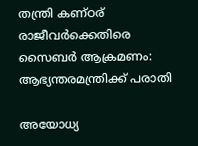തന്ത്രി കണ്ഠര് രാജീവര്‍ക്കെതിരെ സൈബര്‍ ആക്രമണം: ആഭ്യന്തരമന്ത്രിക്ക് പരാതി

അയോധ്യ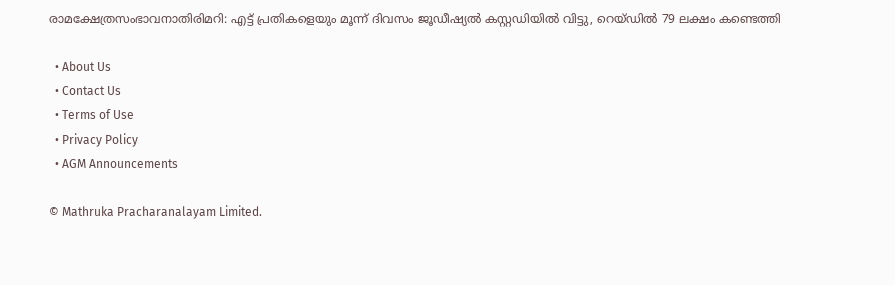രാമക്ഷേത്രസംഭാവനാതിരിമറി: എട്ട് പ്രതികളെയും മൂന്ന് ദിവസം ജൂഡീഷ്യല്‍ കസ്റ്റഡിയില്‍ വിട്ടു, റെയ്ഡില്‍ 79 ലക്ഷം കണ്ടെത്തി

  • About Us
  • Contact Us
  • Terms of Use
  • Privacy Policy
  • AGM Announcements

© Mathruka Pracharanalayam Limited.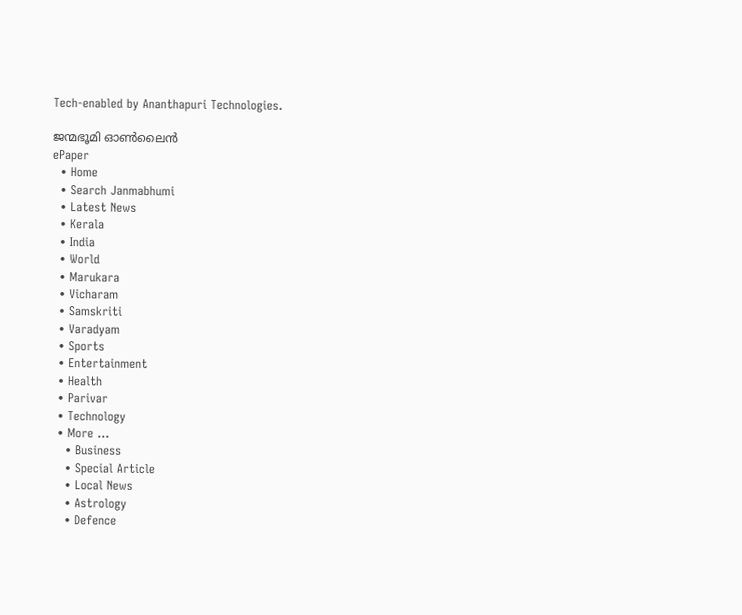Tech-enabled by Ananthapuri Technologies.

ജന്മഭൂമി ഓണ്‍ലൈന്‍
ePaper
  • Home
  • Search Janmabhumi
  • Latest News
  • Kerala
  • India
  • World
  • Marukara
  • Vicharam
  • Samskriti
  • Varadyam
  • Sports
  • Entertainment
  • Health
  • Parivar
  • Technology
  • More …
    • Business
    • Special Article
    • Local News
    • Astrology
    • Defence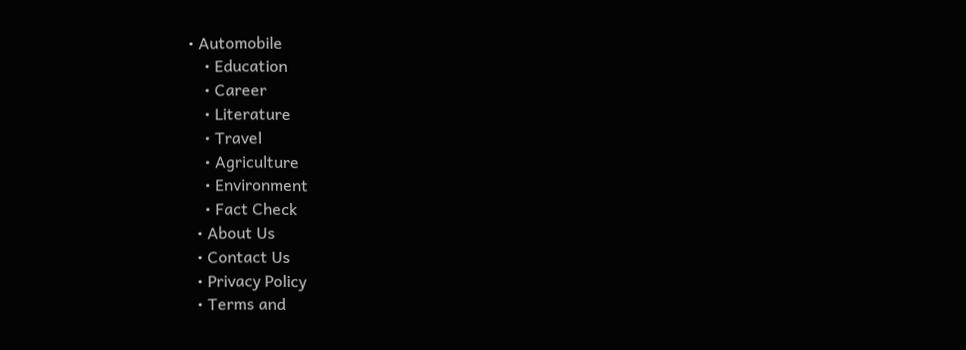• Automobile
    • Education
    • Career
    • Literature
    • Travel
    • Agriculture
    • Environment
    • Fact Check
  • About Us
  • Contact Us
  • Privacy Policy
  • Terms and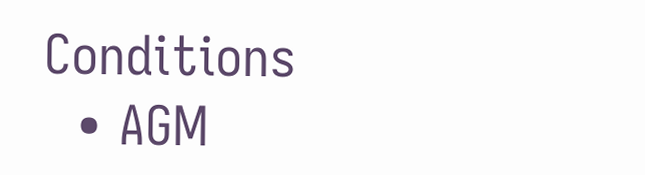Conditions
  • AGM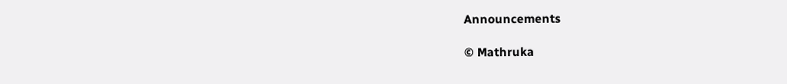Announcements

© Mathruka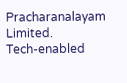Pracharanalayam Limited.
Tech-enabled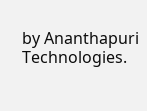by Ananthapuri Technologies.